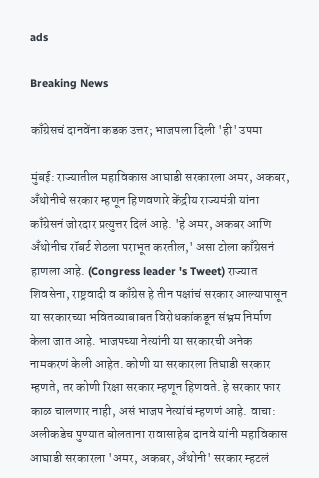ads

Breaking News

काँग्रेसचं दानवेंना कडक उत्तर; भाजपला दिली 'ही' उपमा

मुंबई: राज्यातील महाविकास आघाडी सरकारला अमर, अकबर, अँथोनीचे सरकार म्हणून हिणवणारे केंद्रीय राज्यमंत्री यांना काँग्रेसनं जोरदार प्रत्युत्तर दिलं आहे. 'हे अमर, अकबर आणि अँथोनीच रॉबर्ट शेठला पराभूत करतील,' असा टोला काँग्रेसनं हाणला आहे. (Congress leader 's Tweet) राज्यात शिवसेना, राष्ट्रवादी व काँग्रेस हे तीन पक्षांचं सरकार आल्यापासून या सरकारच्या भवितव्याबाबत विरोधकांकडून संभ्रम निर्माण केला जात आहे. भाजपच्या नेत्यांनी या सरकारची अनेक नामकरणं केली आहेत. कोणी या सरकारला तिघाडी सरकार म्हणते, तर कोणी रिक्षा सरकार म्हणून हिणवते. हे सरकार फार काळ चालणार नाही, असं भाजप नेत्यांचं म्हणणं आहे. वाचा: अलीकडेच पुण्यात बोलताना रावासाहेब दानवे यांनी महाविकास आघाडी सरकारला 'अमर, अकबर, अँथोनी' सरकार म्हटलं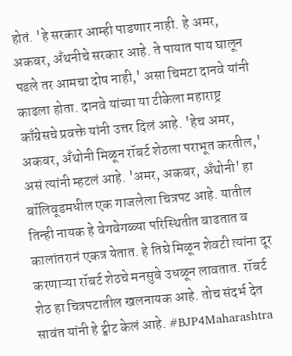होतं. 'हे सरकार आम्ही पाडणार नाही. हे अमर, अकबर, अँथनीचे सरकार आहे. ते पायात पाय घालून पडले तर आमचा दोष नाही,' असा चिमटा दानवे यांनी काढला होता. दानवे यांच्या या टीकेला महाराष्ट्र काँग्रेसचे प्रवक्ते यांनी उत्तर दिलं आहे. 'हेच अमर, अकबर, अँथोनी मिळून रॉबर्ट शेठला पराभूत करतील,' असं त्यांनी म्हटलं आहे. 'अमर, अकबर, अँथोनी' हा बॉलिवूडमधील एक गाजलेला चित्रपट आहे. यातील तिन्ही नायक हे वेगवेगळ्या परिस्थितीत वाढतात व कालांतरानं एकत्र येतात. हे तिघे मिळून शेवटी त्यांना दूर करणाऱ्या रॉबर्ट शेठचे मनसुबे उधळून लावतात. रॉबर्ट शेठ हा चित्रपटातील खलनायक आहे. तोच संदर्भ देत सावंत यांनी हे ट्वीट केलं आहे. #BJP4Maharashtra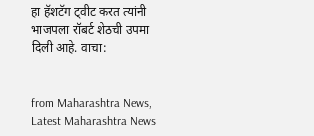हा हॅशटॅग ट्वीट करत त्यांनी भाजपला रॉबर्ट शेठची उपमा दिली आहे. वाचा:


from Maharashtra News, Latest Maharashtra News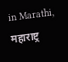in Marathi, महाराष्ट्र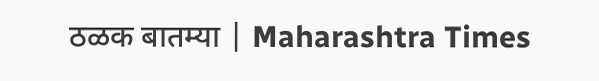ठळक बातम्या | Maharashtra Times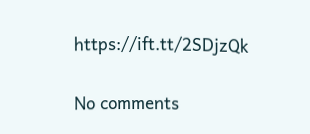https://ift.tt/2SDjzQk

No comments